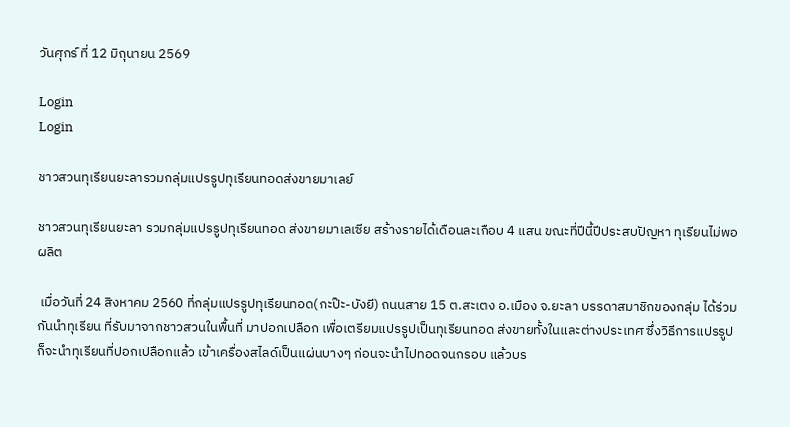วันศุกร์ ที่ 12 มิถุนายน 2569

Login
Login

ชาวสวนทุเรียนยะลารวมกลุ่มแปรรูปทุเรียนทอดส่งขายมาเลย์

ชาวสวนทุเรียนยะลา รวมกลุ่มแปรรูปทุเรียนทอด ส่งขายมาเลเซีย สร้างรายได้เดือนละเกือบ 4 แสน ขณะที่ปีนี้ปีประสบปัญหา ทุเรียนไม่พอผลิต

 เมื่อวันที่ 24 สิงหาคม 2560 ที่กลุ่มแปรรูปทุเรียนทอด(กะป๊ะ-บังยี) ถนนสาย 15 ต.สะเตง อ.เมือง จ.ยะลา บรรดาสมาชิกของกลุ่ม ได้ร่วมกันนำทุเรียน ที่รับมาจากชาวสวนในพื้นที่ มาปอกเปลือก เพื่อเตรียมแปรรูปเป็นทุเรียนทอด ส่งขายทั้งในและต่างประเทศ ซึ่งวิธีการแปรรูป ก็จะนำทุเรียนที่ปอกเปลือกแล้ว เข้าเครื่องสไลด์เป็นแผ่นบางๆ ก่อนจะนำไปทอดจนกรอบ แล้วบร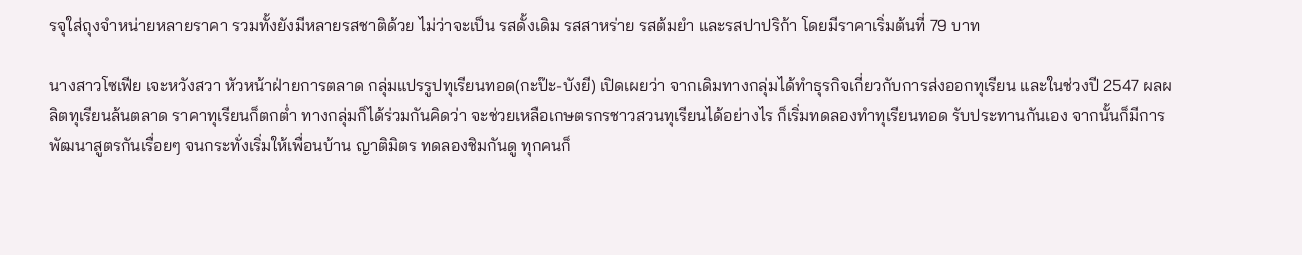รจุใส่ถุงจำหน่ายหลายราคา รวมทั้งยังมีหลายรสชาติด้วย ไม่ว่าจะเป็น รสดั้งเดิม รสสาหร่าย รสต้มยำ และรสปาปริก้า โดยมีราคาเริ่มต้นที่ 79 บาท

นางสาวโซเฟีย เจะหวังสวา หัวหน้าฝ่ายการตลาด กลุ่มแปรรูปทุเรียนทอด(กะป๊ะ-บังยี) เปิดเผยว่า จากเดิมทางกลุ่มได้ทำธุรกิจเกี่ยวกับการส่งออกทุเรียน และในช่วงปี 2547 ผลผลิตทุเรียนล้นตลาด ราคาทุเรียนก็ตกต่ำ ทางกลุ่มก็ได้ร่วมกันคิดว่า จะช่วยเหลือเกษตรกรชาวสวนทุเรียนได้อย่างไร ก็เริ่มทดลองทำทุเรียนทอด รับประทานกันเอง จากนั้นก็มีการพัฒนาสูตรกันเรื่อยๆ จนกระทั่งเริ่มให้เพื่อนบ้าน ญาติมิตร ทดลองชิมกันดู ทุกคนก็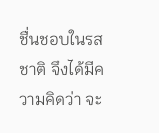ชื่นชอบในรสชาติ จึงได้มีความคิดว่า จะ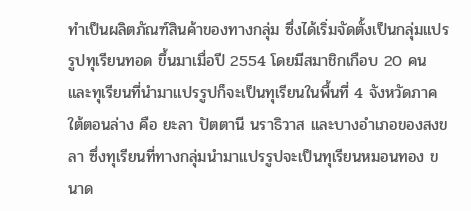ทำเป็นผลิตภัณฑ์สินค้าของทางกลุ่ม ซึ่งได้เริ่มจัดตั้งเป็นกลุ่มแปรรูปทุเรียนทอด ขึ้นมาเมื่อปี 2554 โดยมีสมาชิกเกือบ 20 คน และทุเรียนที่นำมาแปรรูปก็จะเป็นทุเรียนในพื้นที่ 4 จังหวัดภาคใต้ตอนล่าง คือ ยะลา ปัตตานี นราธิวาส และบางอำเภอของสงขลา ซึ่งทุเรียนที่ทางกลุ่มนำมาแปรรูปจะเป็นทุเรียนหมอนทอง ขนาด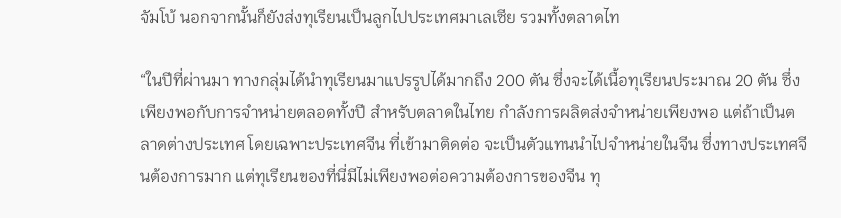จัมโบ้ นอกจากนั้นก็ยังส่งทุเรียนเป็นลูกไปประเทศมาเลเซีย รวมทั้งตลาดไท

“ในปีที่ผ่านมา ทางกลุ่มได้นำทุเรียนมาแปรรูปได้มากถึง 200 ตัน ซึ่งจะได้เนื้อทุเรียนประมาณ 20 ตัน ซึ่งเพียงพอกับการจำหน่ายตลอดทั้งปี สำหรับตลาดในไทย กำลังการผลิตส่งจำหน่ายเพียงพอ แต่ถ้าเป็นตลาดต่างประเทศ โดยเฉพาะประเทศจีน ที่เข้ามาติดต่อ จะเป็นตัวแทนนำไปจำหน่ายในจีน ซึ่งทางประเทศจีนต้องการมาก แต่ทุเรียนของที่นี่มีไม่เพียงพอต่อความต้องการของจีน ทุ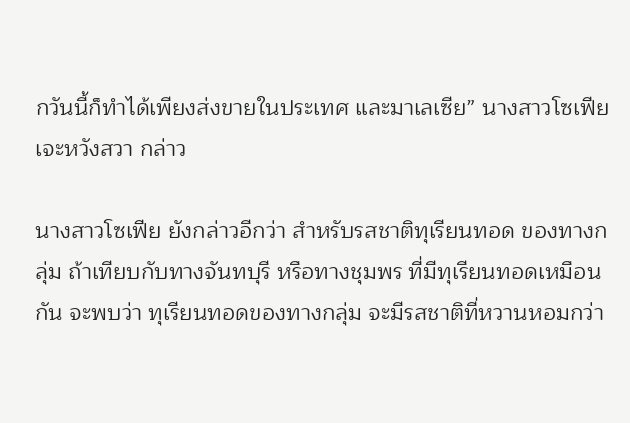กวันนี้ก็ทำได้เพียงส่งขายในประเทศ และมาเลเซีย” นางสาวโซเฟีย เจะหวังสวา กล่าว

นางสาวโซเฟีย ยังกล่าวอีกว่า สำหรับรสชาติทุเรียนทอด ของทางกลุ่ม ถ้าเทียบกับทางจันทบุรี หรือทางชุมพร ที่มีทุเรียนทอดเหมือนกัน จะพบว่า ทุเรียนทอดของทางกลุ่ม จะมีรสชาติที่หวานหอมกว่า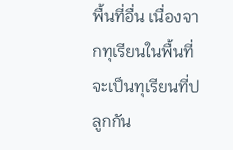พื้นที่อื่น เนื่องจากทุเรียนในพื้นที่ จะเป็นทุเรียนที่ปลูกกัน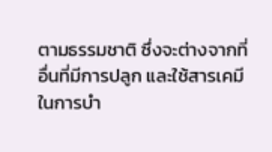ตามธรรมชาติ ซึ่งจะต่างจากที่อื่นที่มีการปลูก และใช้สารเคมีในการบำ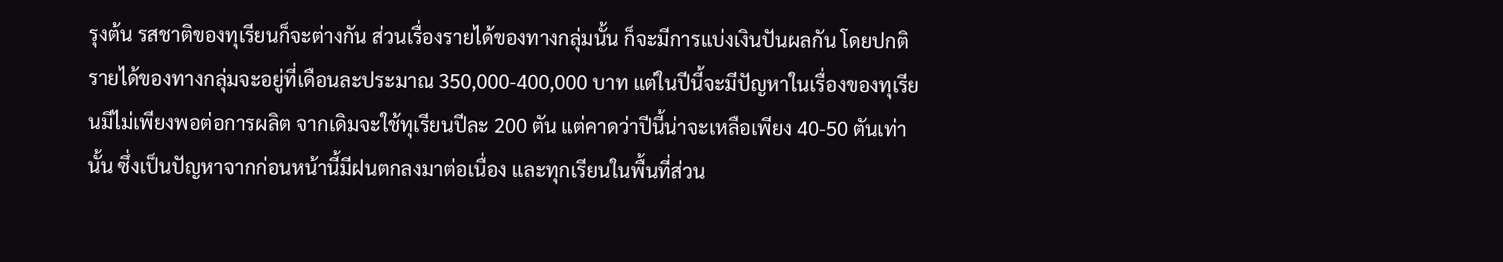รุงต้น รสชาติของทุเรียนก็จะต่างกัน ส่วนเรื่องรายได้ของทางกลุ่มนั้น ก็จะมีการแบ่งเงินปันผลกัน โดยปกติรายได้ของทางกลุ่มจะอยู่ที่เดือนละประมาณ 350,000-400,000 บาท แต่ในปีนี้จะมีปัญหาในเรื่องของทุเรียนมีไม่เพียงพอต่อการผลิต จากเดิมจะใช้ทุเรียนปีละ 200 ตัน แต่คาดว่าปีนี้น่าจะเหลือเพียง 40-50 ตันเท่านั้น ซึ่งเป็นปัญหาจากก่อนหน้านี้มีฝนตกลงมาต่อเนื่อง และทุกเรียนในพื้นที่ส่วน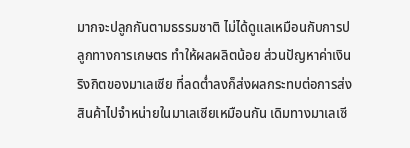มากจะปลูกกันตามธรรมชาติ ไม่ได้ดูแลเหมือนกับการปลูกทางการเกษตร ทำให้ผลผลิตน้อย ส่วนปัญหาค่าเงินริงกิตของมาเลเซีย ที่ลดต่ำลงก็ส่งผลกระทบต่อการส่งสินค้าไปจำหน่ายในมาเลเซียเหมือนกัน เดิมทางมาเลเซี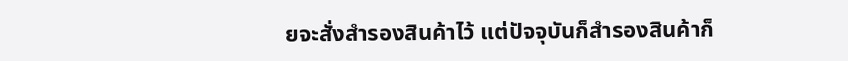ยจะสั่งสำรองสินค้าไว้ แต่ปัจจุบันก็สำรองสินค้าก็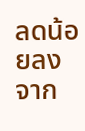ลดน้อยลง จาก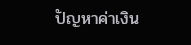ปัญหาค่าเงิน